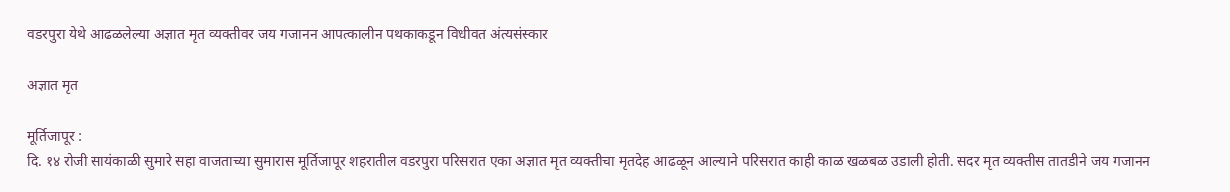वडरपुरा येथे आढळलेल्या अज्ञात मृत व्यक्तीवर जय गजानन आपत्कालीन पथकाकडून विधीवत अंत्यसंस्कार

अज्ञात मृत

मूर्तिजापूर :
दि. १४ रोजी सायंकाळी सुमारे सहा वाजताच्या सुमारास मूर्तिजापूर शहरातील वडरपुरा परिसरात एका अज्ञात मृत व्यक्तीचा मृतदेह आढळून आल्याने परिसरात काही काळ खळबळ उडाली होती. सदर मृत व्यक्तीस तातडीने जय गजानन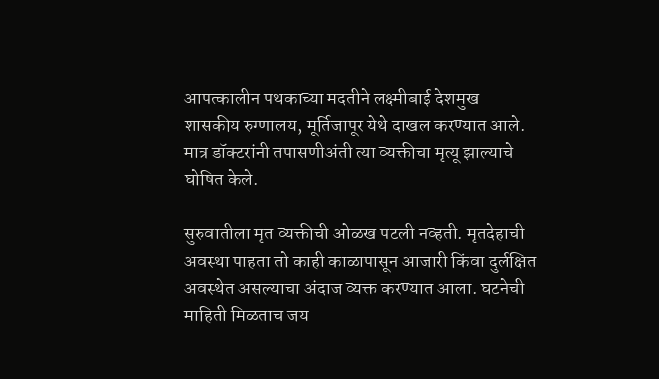आपत्कालीन पथकाच्या मदतीने लक्ष्मीबाई देशमुख शासकीय रुग्णालय, मूर्तिजापूर येथे दाखल करण्यात आले. मात्र डॉक्टरांनी तपासणीअंती त्या व्यक्तीचा मृत्यू झाल्याचे घोषित केले.

सुरुवातीला मृत व्यक्तीची ओळख पटली नव्हती. मृतदेहाची अवस्था पाहता तो काही काळापासून आजारी किंवा दुर्लक्षित अवस्थेत असल्याचा अंदाज व्यक्त करण्यात आला. घटनेची माहिती मिळताच जय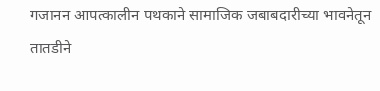गजानन आपत्कालीन पथकाने सामाजिक जबाबदारीच्या भावनेतून तातडीने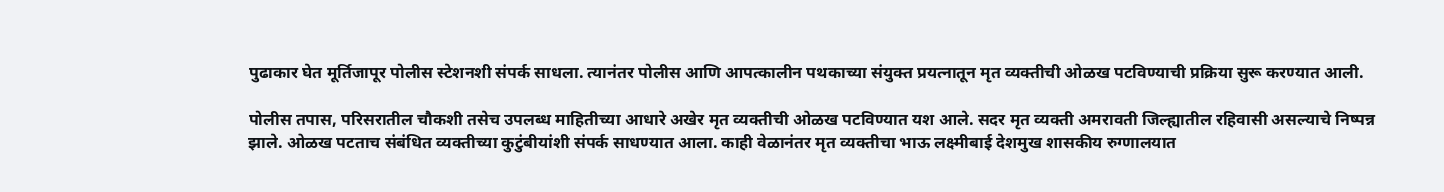पुढाकार घेत मूर्तिजापूर पोलीस स्टेशनशी संपर्क साधला. त्यानंतर पोलीस आणि आपत्कालीन पथकाच्या संयुक्त प्रयत्नातून मृत व्यक्तीची ओळख पटविण्याची प्रक्रिया सुरू करण्यात आली.

पोलीस तपास, परिसरातील चौकशी तसेच उपलब्ध माहितीच्या आधारे अखेर मृत व्यक्तीची ओळख पटविण्यात यश आले. सदर मृत व्यक्ती अमरावती जिल्ह्यातील रहिवासी असल्याचे निष्पन्न झाले. ओळख पटताच संबंधित व्यक्तीच्या कुटुंबीयांशी संपर्क साधण्यात आला. काही वेळानंतर मृत व्यक्तीचा भाऊ लक्ष्मीबाई देशमुख शासकीय रुग्णालयात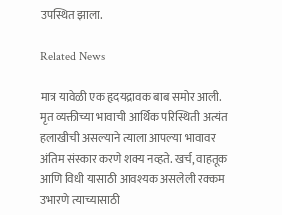उपस्थित झाला.

Related News

मात्र यावेळी एक हृदयद्रावक बाब समोर आली. मृत व्यक्तीच्या भावाची आर्थिक परिस्थिती अत्यंत हलाखीची असल्याने त्याला आपल्या भावावर अंतिम संस्कार करणे शक्य नव्हते. खर्च, वाहतूक आणि विधी यासाठी आवश्यक असलेली रक्कम उभारणे त्याच्यासाठी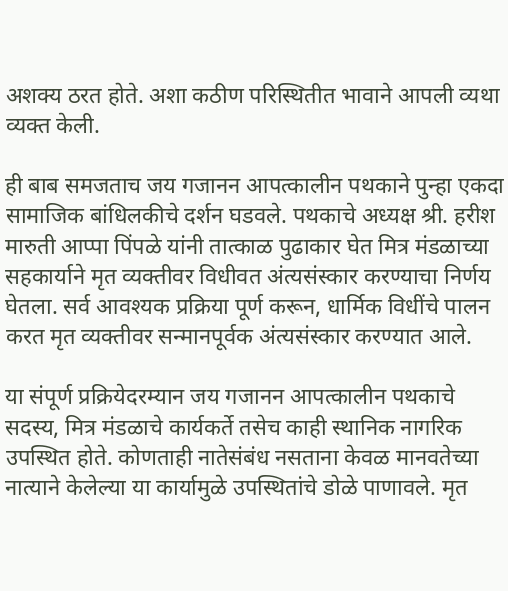अशक्य ठरत होते. अशा कठीण परिस्थितीत भावाने आपली व्यथा व्यक्त केली.

ही बाब समजताच जय गजानन आपत्कालीन पथकाने पुन्हा एकदा सामाजिक बांधिलकीचे दर्शन घडवले. पथकाचे अध्यक्ष श्री. हरीश मारुती आप्पा पिंपळे यांनी तात्काळ पुढाकार घेत मित्र मंडळाच्या सहकार्याने मृत व्यक्तीवर विधीवत अंत्यसंस्कार करण्याचा निर्णय घेतला. सर्व आवश्यक प्रक्रिया पूर्ण करून, धार्मिक विधींचे पालन करत मृत व्यक्तीवर सन्मानपूर्वक अंत्यसंस्कार करण्यात आले.

या संपूर्ण प्रक्रियेदरम्यान जय गजानन आपत्कालीन पथकाचे सदस्य, मित्र मंडळाचे कार्यकर्ते तसेच काही स्थानिक नागरिक उपस्थित होते. कोणताही नातेसंबंध नसताना केवळ मानवतेच्या नात्याने केलेल्या या कार्यामुळे उपस्थितांचे डोळे पाणावले. मृत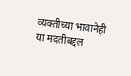व्यक्तीच्या भावानेही या मदतीबद्दल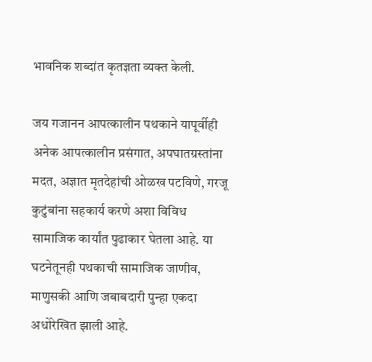भावनिक शब्दांत कृतज्ञता व्यक्त केली.

जय गजानन आपत्कालीन पथकाने यापूर्वीही अनेक आपत्कालीन प्रसंगात, अपघातग्रस्तांना मदत, अज्ञात मृतदेहांची ओळख पटविणे, गरजू कुटुंबांना सहकार्य करणे अशा विविध सामाजिक कार्यांत पुढाकार घेतला आहे. या घटनेतूनही पथकाची सामाजिक जाणीव, माणुसकी आणि जबाबदारी पुन्हा एकदा अधोरेखित झाली आहे.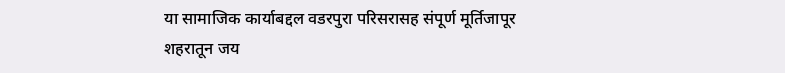या सामाजिक कार्याबद्दल वडरपुरा परिसरासह संपूर्ण मूर्तिजापूर शहरातून जय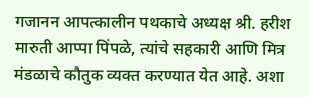गजानन आपत्कालीन पथकाचे अध्यक्ष श्री. हरीश मारुती आप्पा पिंपळे, त्यांचे सहकारी आणि मित्र मंडळाचे कौतुक व्यक्त करण्यात येत आहे. अशा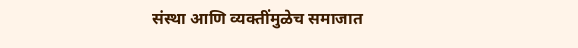संस्था आणि व्यक्तींमुळेच समाजात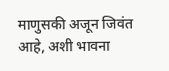माणुसकी अजून जिवंत आहे, अशी भावना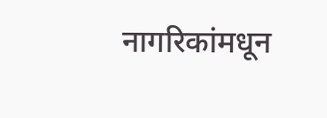नागरिकांमधून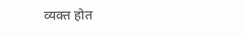व्यक्त होत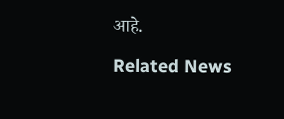आहे.

Related News